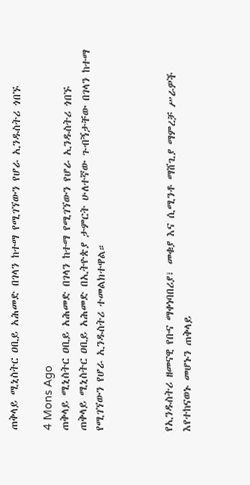ጠቅላይ ሚኒስትር ዐቢይ አሕመድ በገላን ከተማ የሚገኘውን የሆራ ኢንዱስትሪ ጎበኙ

4 Mons Ago
ጠቅላይ ሚኒስትር ዐቢይ አሕመድ በገላን ከተማ የሚገኘውን የሆራ ኢንዱስትሪ ጎበኙ
ጠቅላይ ሚኒስትር ዐቢይ አሕመድ በኢትዮጵያ ታምርት ሁለተኛው ጉብኝታቸው በገላን ከተማ የሚገኘውን የሆራ ኢንዱስትሪ ተመልክተዋል።



የኢንዱስትሪ ዘመናዊ የቡና ማቀነባበሪያ፣ መቁያ እና ሲሚንቶ ማሸጊያ ማምረቻ ሥራዎች እየተከናወኑ መሆኑን ጠቅላይ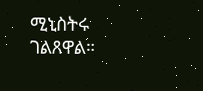ሚኒስትሩ ገልጸዋል።